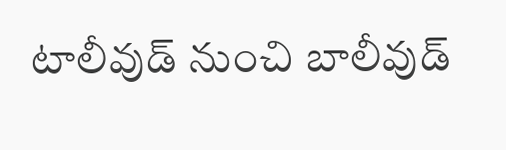టాలీవుడ్ నుంచి బాలీవుడ్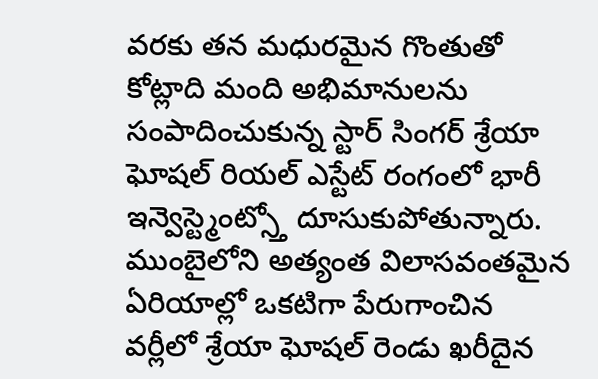వరకు తన మధురమైన గొంతుతో కోట్లాది మంది అభిమానులను సంపాదించుకున్న స్టార్ సింగర్ శ్రేయా ఘోషల్ రియల్ ఎస్టేట్ రంగంలో భారీ ఇన్వెస్ట్మెంట్స్తో దూసుకుపోతున్నారు. ముంబైలోని అత్యంత విలాసవంతమైన ఏరియాల్లో ఒకటిగా పేరుగాంచిన వర్లీలో శ్రేయా ఘోషల్ రెండు ఖరీదైన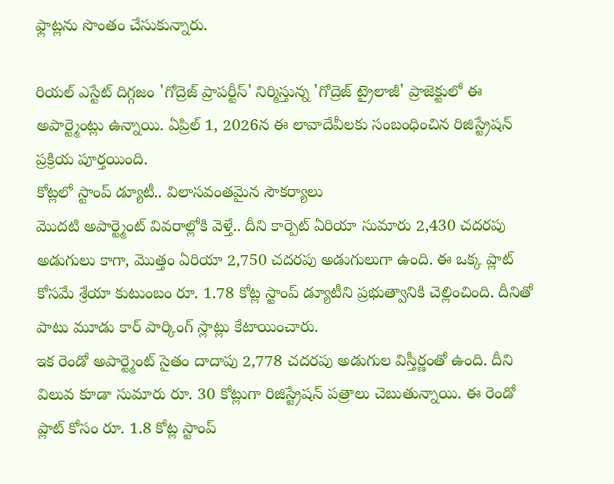ఫ్లాట్లను సొంతం చేసుకున్నారు.

రియల్ ఎస్టేట్ దిగ్గజం 'గోద్రెజ్ ప్రాపర్టీస్' నిర్మిస్తున్న 'గోద్రెజ్ ట్రైలాజీ' ప్రాజెక్టులో ఈ అపార్ట్మెంట్లు ఉన్నాయి. ఏప్రిల్ 1, 2026న ఈ లావాదేవీలకు సంబంధించిన రిజిస్ట్రేషన్ ప్రక్రియ పూర్తయింది.
కోట్లలో స్టాంప్ డ్యూటీ.. విలాసవంతమైన సౌకర్యాలు
మొదటి అపార్ట్మెంట్ వివరాల్లోకి వెళ్తే.. దీని కార్పెట్ ఏరియా సుమారు 2,430 చదరపు అడుగులు కాగా, మొత్తం ఏరియా 2,750 చదరపు అడుగులుగా ఉంది. ఈ ఒక్క ప్లాట్ కోసమే శ్రేయా కుటుంబం రూ. 1.78 కోట్ల స్టాంప్ డ్యూటీని ప్రభుత్వానికి చెల్లించింది. దీనితో పాటు మూడు కార్ పార్కింగ్ స్లాట్లు కేటాయించారు.
ఇక రెండో అపార్ట్మెంట్ సైతం దాదాపు 2,778 చదరపు అడుగుల విస్తీర్ణంతో ఉంది. దీని విలువ కూడా సుమారు రూ. 30 కోట్లుగా రిజిస్ట్రేషన్ పత్రాలు చెబుతున్నాయి. ఈ రెండో ప్లాట్ కోసం రూ. 1.8 కోట్ల స్టాంప్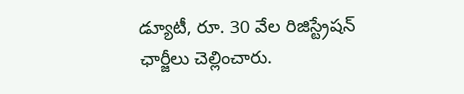డ్యూటీ, రూ. 30 వేల రిజిస్ట్రేషన్ ఛార్జీలు చెల్లించారు.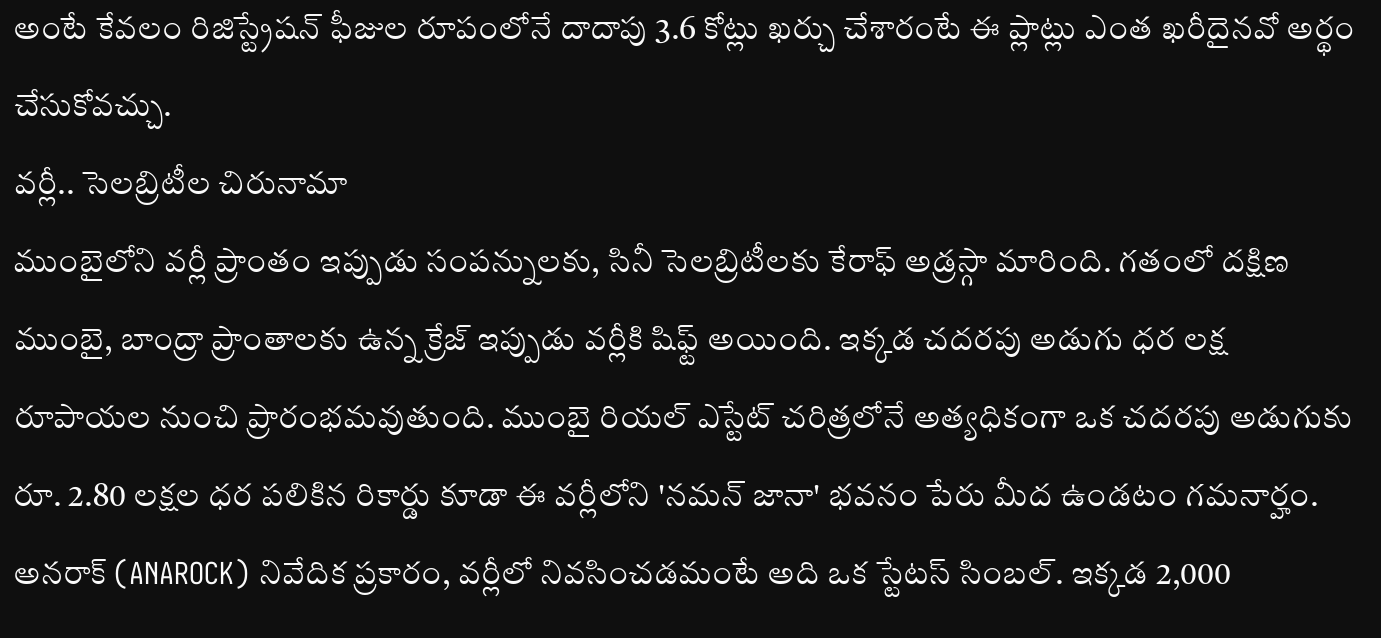అంటే కేవలం రిజిస్ట్రేషన్ ఫీజుల రూపంలోనే దాదాపు 3.6 కోట్లు ఖర్చు చేశారంటే ఈ ప్లాట్లు ఎంత ఖరీదైనవో అర్థం చేసుకోవచ్చు.
వర్లీ.. సెలబ్రిటీల చిరునామా
ముంబైలోని వర్లీ ప్రాంతం ఇప్పుడు సంపన్నులకు, సినీ సెలబ్రిటీలకు కేరాఫ్ అడ్రస్గా మారింది. గతంలో దక్షిణ ముంబై, బాంద్రా ప్రాంతాలకు ఉన్న క్రేజ్ ఇప్పుడు వర్లీకి షిఫ్ట్ అయింది. ఇక్కడ చదరపు అడుగు ధర లక్ష రూపాయల నుంచి ప్రారంభమవుతుంది. ముంబై రియల్ ఎస్టేట్ చరిత్రలోనే అత్యధికంగా ఒక చదరపు అడుగుకు రూ. 2.80 లక్షల ధర పలికిన రికార్డు కూడా ఈ వర్లీలోని 'నమన్ జానా' భవనం పేరు మీద ఉండటం గమనార్హం.
అనరాక్ (ANAROCK) నివేదిక ప్రకారం, వర్లీలో నివసించడమంటే అది ఒక స్టేటస్ సింబల్. ఇక్కడ 2,000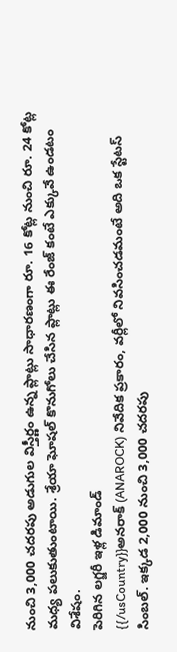నుంచి 3,000 చదరపు అడుగుల విస్తీర్ణం ఉన్న ప్లాట్లు సాధారణంగా రూ. 16 కోట్ల నుంచి రూ. 24 కోట్ల మధ్య పలుకుతుంటాయి. శ్రేయా ఘోషల్ కొనుగోలు చేసిన ప్లాట్లు ఈ రేంజ్ కంటే ఎక్కువే ఉండటం విశేషం.
పెరిగిన లగ్జరీ ఇళ్ల డిమాండ్
{{/usCountry}}అనరాక్ (ANAROCK) నివేదిక ప్రకారం, వర్లీలో నివసించడమంటే అది ఒక స్టేటస్ సింబల్. ఇక్కడ 2,000 నుంచి 3,000 చదరపు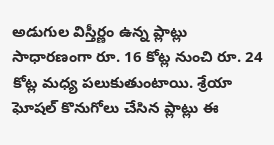అడుగుల విస్తీర్ణం ఉన్న ప్లాట్లు సాధారణంగా రూ. 16 కోట్ల నుంచి రూ. 24 కోట్ల మధ్య పలుకుతుంటాయి. శ్రేయా ఘోషల్ కొనుగోలు చేసిన ప్లాట్లు ఈ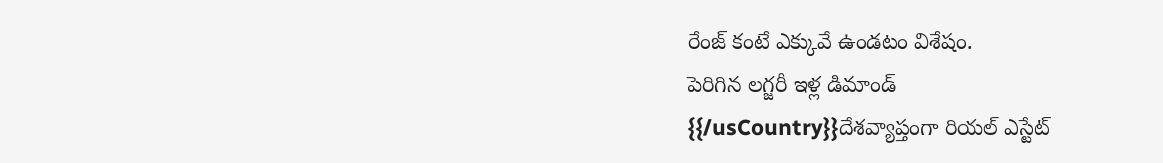రేంజ్ కంటే ఎక్కువే ఉండటం విశేషం.
పెరిగిన లగ్జరీ ఇళ్ల డిమాండ్
{{/usCountry}}దేశవ్యాప్తంగా రియల్ ఎస్టేట్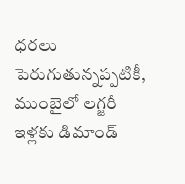ధరలు పెరుగుతున్నప్పటికీ, ముంబైలో లగ్జరీ ఇళ్లకు డిమాండ్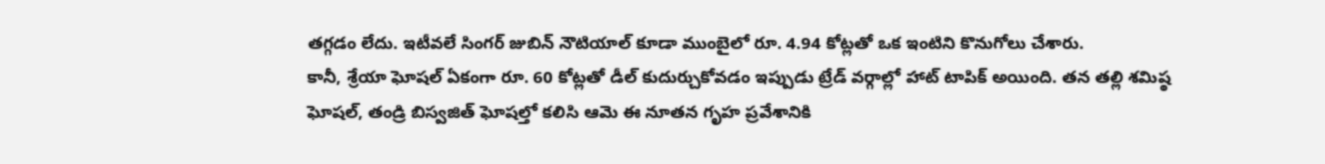తగ్గడం లేదు. ఇటీవలే సింగర్ జుబిన్ నౌటియాల్ కూడా ముంబైలో రూ. 4.94 కోట్లతో ఒక ఇంటిని కొనుగోలు చేశారు.
కానీ, శ్రేయా ఘోషల్ ఏకంగా రూ. 60 కోట్లతో డీల్ కుదుర్చుకోవడం ఇప్పుడు ట్రేడ్ వర్గాల్లో హాట్ టాపిక్ అయింది. తన తల్లి శమిష్ఠ ఘోషల్, తండ్రి బిస్వజిత్ ఘోషల్తో కలిసి ఆమె ఈ నూతన గృహ ప్రవేశానికి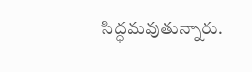సిద్ధమవుతున్నారు.